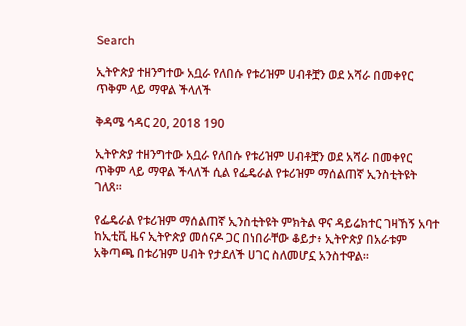Search

ኢትዮጵያ ተዘንግተው አቧራ የለበሱ የቱሪዝም ሀብቶቿን ወደ አሻራ በመቀየር ጥቅም ላይ ማዋል ችላለች

ቅዳሜ ኅዳር 20, 2018 190

ኢትዮጵያ ተዘንግተው አቧራ የለበሱ የቱሪዝም ሀብቶቿን ወደ አሻራ በመቀየር ጥቅም ላይ ማዋል ችላለች ሲል የፌዴራል የቱሪዝም ማሰልጠኛ ኢንስቲትዩት ገለጸ።

የፌዴራል የቱሪዝም ማሰልጠኛ ኢንስቲትዩት ምክትል ዋና ዳይሬክተር ገዛኸኝ አባተ ከኢቲቪ ዜና ኢትዮጵያ መሰናዶ ጋር በነበራቸው ቆይታ፥ ኢትዮጵያ በአራቱም አቅጣጫ በቱሪዝም ሀብት የታደለች ሀገር ስለመሆኗ አንስተዋል።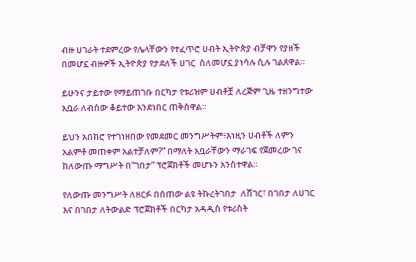ብዙ ሀገራት ተደምረው የሌላቸውን የተፈጥሮ ሀብት ኢትዮጵያ ብቻዋን የያዘች በመሆኗ ብዙዎች ኢትዮጵያ የታደለች ሀገር  ስለመሆኗ ያነሳሉ ሲሉ ገልጸዋል።

ይሁንና ታይተው የማይጠገቡ በርካታ የቱሪዝም ሀብቶቿ ለረጅም ጊዜ ተዘንግተው አቧራ ለብሰው ቆይተው እንደነበር ጠቅሰዋል።

ይህን አበክሮ የተገነዘበው የመደመር መንግሥትም፥እነዚን ሀብቶች ለምን አልምቶ መጠቀም አልተቻለም?” በማለት አቧራቸውን ማራገፍ የጀመረው ገና ከለውጡ ማግሥት በ“ገበታ” ፕሮጀክቶች መሆኑን አንስተዋል።

የለውጡ መንግሥት ለዘርፉ በሰጠው ልዩ ትኩረትገበታ  ለሸገር፣ በገበታ ለሀገር እና በገበታ ለትውልድ ፕሮጀክቶች በርካታ አዳዲስ የቱሪስት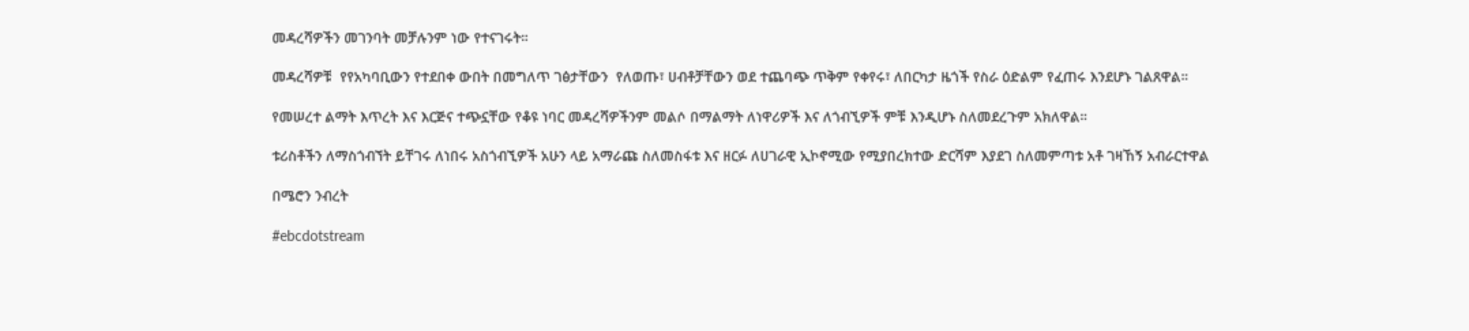መዳረሻዎችን መገንባት መቻሉንም ነው የተናገሩት።

መዳረሻዎቹ  የየአካባቢውን የተደበቀ ውበት በመግለጥ ገፅታቸውን  የለወጡ፣ ሀብቶቻቸውን ወደ ተጨባጭ ጥቅም የቀየሩ፣ ለበርካታ ዜጎች የስራ ዕድልም የፈጠሩ እንደሆኑ ገልጸዋል።

የመሠረተ ልማት እጥረት እና እርጅና ተጭኗቸው የቆዩ ነባር መዳረሻዎችንም መልሶ በማልማት ለነዋሪዎች እና ለጎብኚዎች ምቹ እንዲሆኑ ስለመደረጉም አክለዋል።

ቱሪስቶችን ለማስጎብኘት ይቸገሩ ለነበሩ አስጎብኚዎች አሁን ላይ አማራጩ ስለመስፋቱ እና ዘርፉ ለሀገራዊ ኢኮኖሚው የሚያበረክተው ድርሻም እያደገ ስለመምጣቱ አቶ ገዛኸኝ አብራርተዋል

በሜሮን ንብረት

#ebcdotstream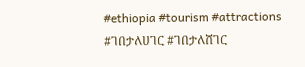#ethiopia #tourism #attractions #ገበታለሀገር #ገበታለሸገር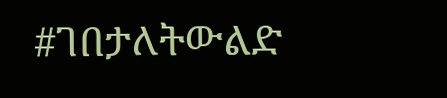#ገበታለትውልድ